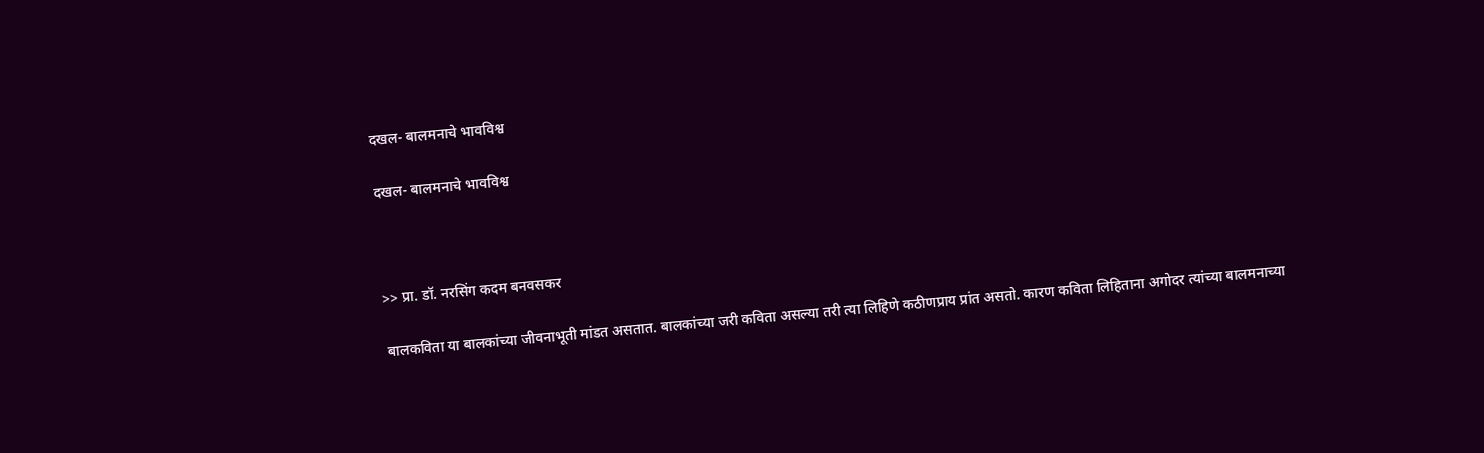दखल- बालमनाचे भावविश्व

दखल- बालमनाचे भावविश्व



>> प्रा. डॉ. नरसिंग कदम बनवसकर

बालकविता या बालकांच्या जीवनाभूती मांडत असतात. बालकांच्या जरी कविता असल्या तरी त्या लिहिणे कठीणप्राय प्रांत असतो. कारण कविता लिहिताना अगोदर त्यांच्या बालमनाच्या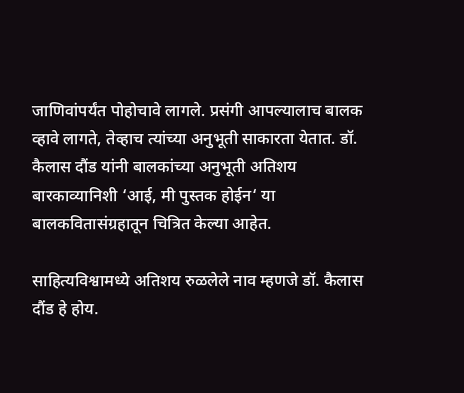जाणिवांपर्यंत पोहोचावे लागले. प्रसंगी आपल्यालाच बालक व्हावे लागते, तेव्हाच त्यांच्या अनुभूती साकारता येतात. डॉ. कैलास दौंड यांनी बालकांच्या अनुभूती अतिशय बारकाव्यानिशी ‘आई, मी पुस्तक होईन‘ या बालकवितासंग्रहातून चित्रित केल्या आहेत.

साहित्यविश्वामध्ये अतिशय रुळलेले नाव म्हणजे डॉ. कैलास दौंड हे होय.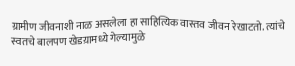ग्रामीण जीवनाशी नाळ असलेला हा साहित्यिक वास्तव जीवन रेखाटतो. त्यांचे स्वतचे बालपण खेडय़ामध्ये गेल्यामुळे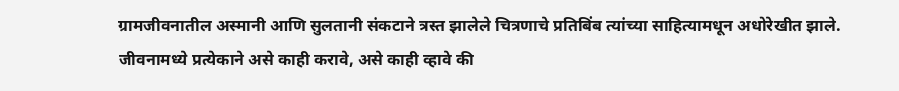ग्रामजीवनातील अस्मानी आणि सुलतानी संकटाने त्रस्त झालेले चित्रणाचे प्रतिबिंब त्यांच्या साहित्यामधून अधोरेखीत झाले. जीवनामध्ये प्रत्येकाने असे काही करावे, असे काही व्हावे की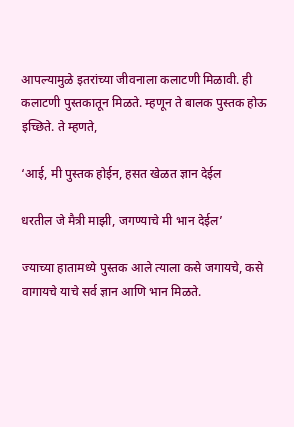आपल्यामुळे इतरांच्या जीवनाला कलाटणी मिळावी. ही कलाटणी पुस्तकातून मिळते. म्हणून ते बालक पुस्तक होऊ इच्छिते. ते म्हणते,

‘आई, मी पुस्तक होईन, हसत खेळत ज्ञान देईल

धरतील जे मैत्री माझी, जगण्याचे मी भान देईल’

ज्याच्या हातामध्ये पुस्तक आले त्याला कसे जगायचे, कसे वागायचे याचे सर्व ज्ञान आणि भान मिळते.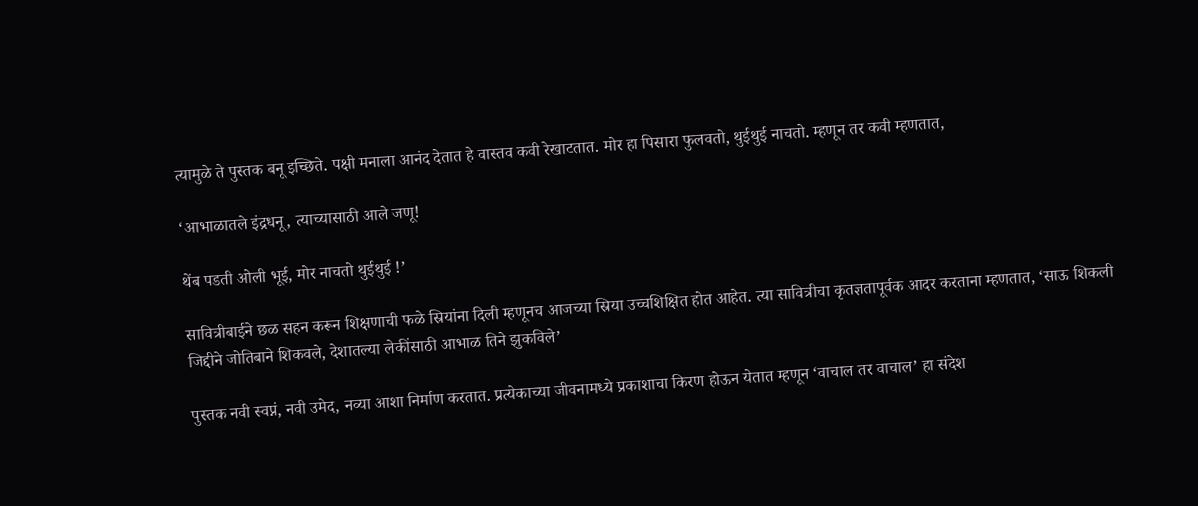त्यामुळे ते पुस्तक बनू इच्छिते. पक्षी मनाला आनंद देतात हे वास्तव कवी रेखाटतात. मोर हा पिसारा फुलवतो, थुईथुई नाचतो. म्हणून तर कवी म्हणतात,

‘आभाळातले इंद्रधनू, त्याच्यासाठी आले जणू!

थेंब पडती ओली भूई, मोर नाचतो थुईथुई !’

सावित्रीबाईने छळ सहन करून शिक्षणाची फळे स्रियांना दिली म्हणूनच आजच्या स्रिया उच्चशिक्षित होत आहेत. त्या सावित्रीचा कृतज्ञतापूर्वक आदर करताना म्हणतात, ‘साऊ शिकली जिद्दीने जोतिबाने शिकवले, देशातल्या लेकींसाठी आभाळ तिने झुकविले’

पुस्तक नवी स्वप्नं, नवी उमेद, नव्या आशा निर्माण करतात. प्रत्येकाच्या जीवनामध्ये प्रकाशाचा किरण होऊन येतात म्हणून ‘वाचाल तर वाचाल’ हा संदेश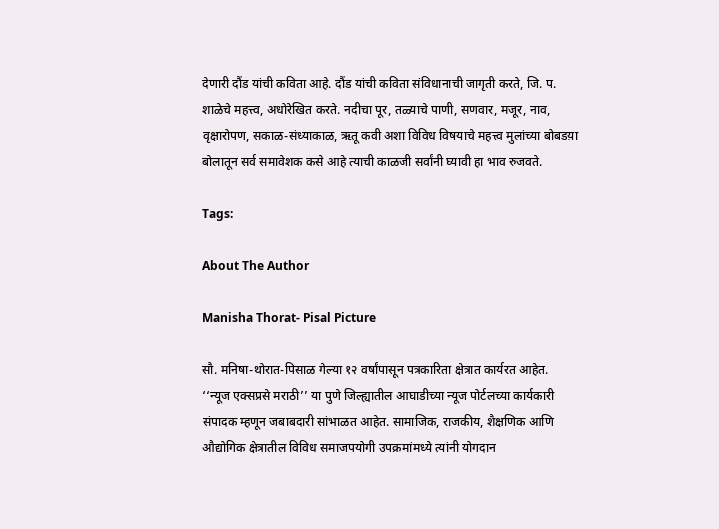देणारी दौंड यांची कविता आहे. दौंड यांची कविता संविधानाची जागृती करते, जि. प. शाळेचे महत्त्व, अधोरेखित करते. नदीचा पूर, तळ्याचे पाणी, सणवार, मजूर, नाव, वृक्षारोपण, सकाळ-संध्याकाळ, ऋतू कवी अशा विविध विषयाचे महत्त्व मुलांच्या बोबडय़ा बोलातून सर्व समावेशक कसे आहे त्याची काळजी सर्वांनी घ्यावी हा भाव रुजवते.

Tags:

About The Author

Manisha Thorat- Pisal Picture

सौ. मनिषा-थोरात-पिसाळ गेल्या १२ वर्षांपासून पत्रकारिता क्षेत्रात कार्यरत आहेत. ‘‘न्यूज एक्सप्रसे मराठी’’ या पुणे जिल्ह्यातील आघाडीच्या न्यूज पोर्टलच्या कार्यकारी संपादक म्हणून जबाबदारी सांभाळत आहेत. सामाजिक, राजकीय, शैक्षणिक आणि औद्योगिक क्षेत्रातील विविध समाजपयोगी उपक्रमांमध्ये त्यांनी योगदान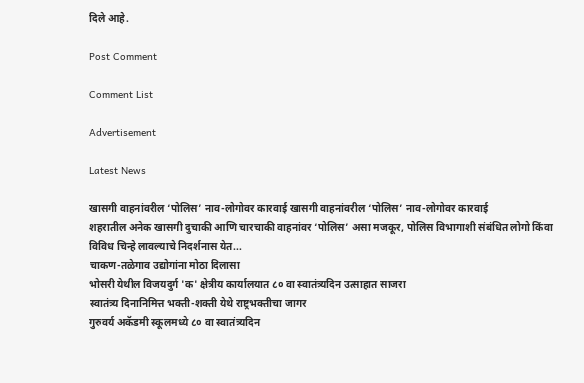दिले आहे.

Post Comment

Comment List

Advertisement

Latest News

खासगी वाहनांवरील ‘पोलिस’ नाव-लोगोवर कारवाई खासगी वाहनांवरील ‘पोलिस’ नाव-लोगोवर कारवाई
शहरातील अनेक खासगी दुचाकी आणि चारचाकी वाहनांवर ‘पोलिस’ असा मजकूर, पोलिस विभागाशी संबंधित लोगो किंवा विविध चिन्हे लावल्याचे निदर्शनास येत...
चाकण-तळेगाव उद्योगांना मोठा दिलासा
भोसरी येथील विजयदुर्ग 'क' क्षेत्रीय कार्यालयात ८० वा स्वातंत्र्यदिन उत्साहात साजरा
स्वातंत्र्य दिनानिमित्त भक्ती-शक्ती येथे राष्ट्रभक्तीचा जागर
गुरुवर्य अकॅडमी स्कूलमध्ये ८० वा स्वातंत्र्यदिन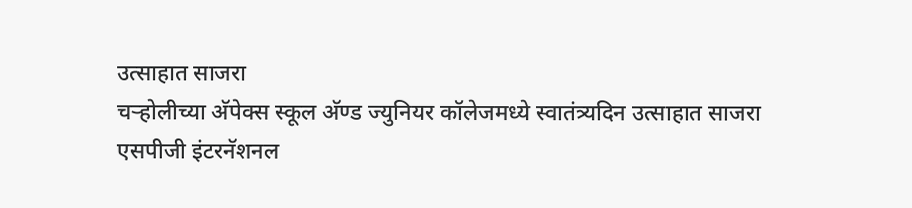उत्साहात साजरा
चऱ्होलीच्या अ‍ॅपेक्स स्कूल अ‍ॅण्ड ज्युनियर कॉलेजमध्ये स्वातंत्र्यदिन उत्साहात साजरा
एसपीजी इंटरनॅशनल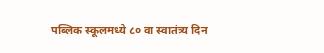पब्लिक स्कूलमध्ये ८० वा स्वातंत्र्य दिन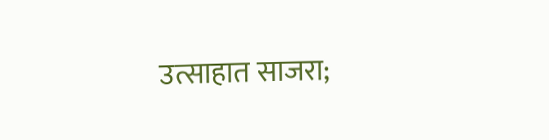उत्साहात साजरा;